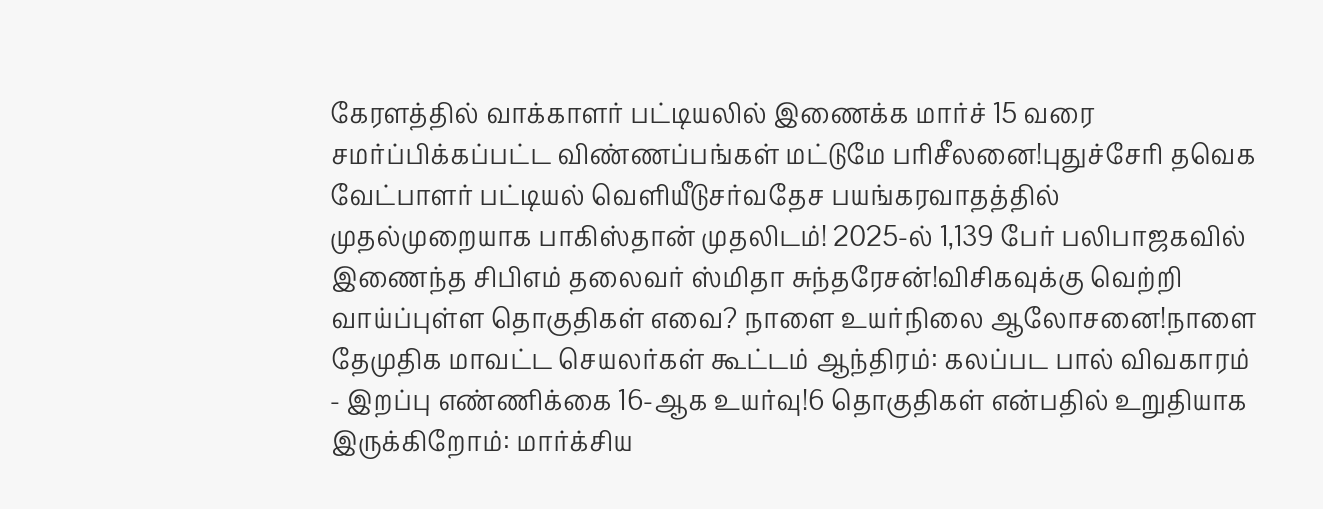கேரளத்தில் வாக்காளர் பட்டியலில் இணைக்க மார்ச் 15 வரை சமர்ப்பிக்கப்பட்ட விண்ணப்பங்கள் மட்டுமே பரிசீலனை!புதுச்சேரி தவெக வேட்பாளர் பட்டியல் வெளியீடுசர்வதேச பயங்கரவாதத்தில் முதல்முறையாக பாகிஸ்தான் முதலிடம்! 2025-ல் 1,139 பேர் பலிபாஜகவில் இணைந்த சிபிஎம் தலைவர் ஸ்மிதா சுந்தரேசன்!விசிகவுக்கு வெற்றி வாய்ப்புள்ள தொகுதிகள் எவை? நாளை உயர்நிலை ஆலோசனை!நாளை தேமுதிக மாவட்ட செயலர்கள் கூட்டம் ஆந்திரம்: கலப்பட பால் விவகாரம் - இறப்பு எண்ணிக்கை 16-ஆக உயர்வு!6 தொகுதிகள் என்பதில் உறுதியாக இருக்கிறோம்: மார்க்சிய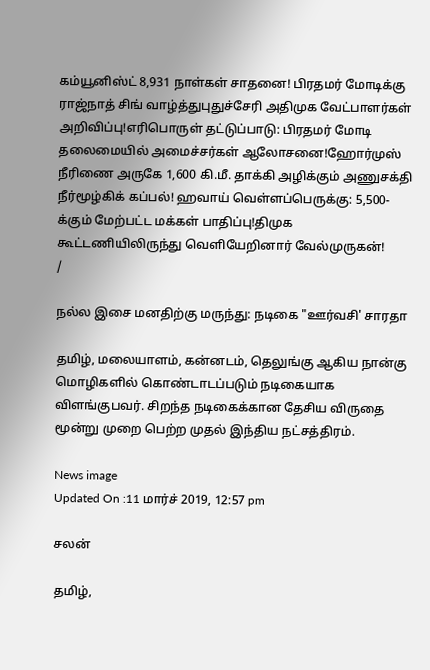கம்யூனிஸ்ட் 8,931 நாள்கள் சாதனை! பிரதமர் மோடிக்கு ராஜ்நாத் சிங் வாழ்த்துபுதுச்சேரி அதிமுக வேட்பாளர்கள் அறிவிப்பு!எரிபொருள் தட்டுப்பாடு: பிரதமர் மோடி தலைமையில் அமைச்சர்கள் ஆலோசனை!ஹோர்முஸ் நீரிணை அருகே 1,600 கி.மீ. தாக்கி அழிக்கும் அணுசக்தி நீர்மூழ்கிக் கப்பல்! ஹவாய் வெள்ளப்பெருக்கு: 5,500-க்கும் மேற்பட்ட மக்கள் பாதிப்பு!திமுக கூட்டணியிலிருந்து வெளியேறினார் வேல்முருகன்!
/

நல்ல இசை மனதிற்கு மருந்து: நடிகை "ஊர்வசி' சாரதா

தமிழ், மலையாளம், கன்னடம், தெலுங்கு ஆகிய நான்கு மொழிகளில் கொண்டாடப்படும் நடிகையாக விளங்குபவர். சிறந்த நடிகைக்கான தேசிய விருதை மூன்று முறை பெற்ற முதல் இந்திய நட்சத்திரம்.

News image
Updated On :11 மார்ச் 2019, 12:57 pm

சலன்

தமிழ்,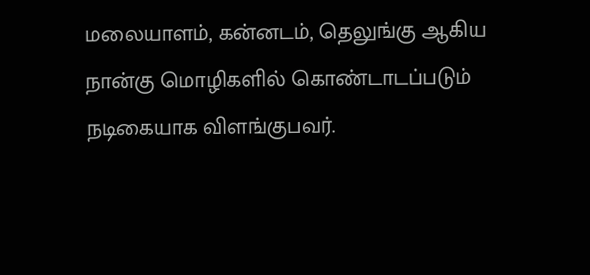மலையாளம், கன்னடம், தெலுங்கு ஆகிய நான்கு மொழிகளில் கொண்டாடப்படும் நடிகையாக விளங்குபவர்.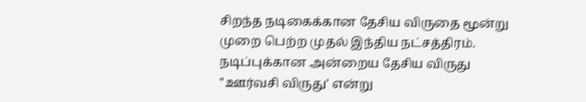சிறந்த நடிகைக்கான தேசிய விருதை மூன்று முறை பெற்ற முதல் இந்திய நட்சத்திரம். நடிப்புக்கான அன்றைய தேசிய விருது "ஊர்வசி விருது' என்று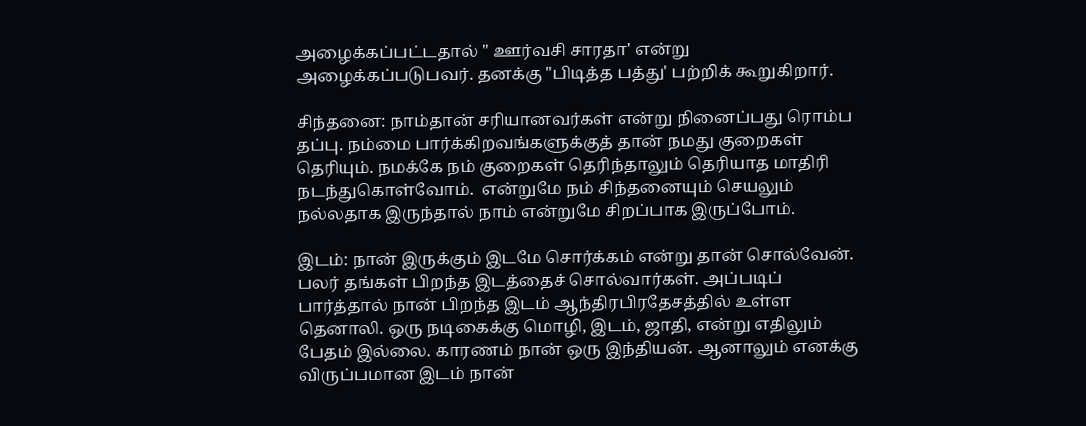அழைக்கப்பட்டதால் " ஊர்வசி சாரதா' என்று அழைக்கப்படுபவர். தனக்கு "பிடித்த பத்து' பற்றிக் கூறுகிறார்.

சிந்தனை: நாம்தான் சரியானவர்கள் என்று நினைப்பது ரொம்ப தப்பு. நம்மை பார்க்கிறவங்களுக்குத் தான் நமது குறைகள் தெரியும். நமக்கே நம் குறைகள் தெரிந்தாலும் தெரியாத மாதிரி நடந்துகொள்வோம்.  என்றுமே நம் சிந்தனையும் செயலும் நல்லதாக இருந்தால் நாம் என்றுமே சிறப்பாக இருப்போம்.

இடம்: நான் இருக்கும் இடமே சொர்க்கம் என்று தான் சொல்வேன். பலர் தங்கள் பிறந்த இடத்தைச் சொல்வார்கள். அப்படிப் பார்த்தால் நான் பிறந்த இடம் ஆந்திரபிரதேசத்தில் உள்ள தெனாலி. ஒரு நடிகைக்கு மொழி, இடம், ஜாதி, என்று எதிலும் பேதம் இல்லை. காரணம் நான் ஒரு இந்தியன். ஆனாலும் எனக்கு விருப்பமான இடம் நான்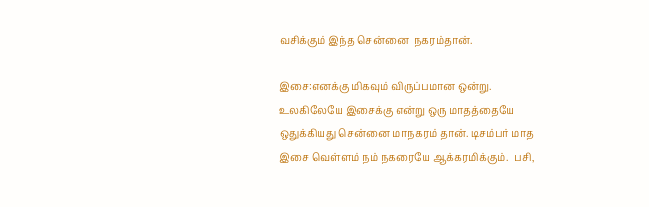வசிக்கும் இந்த சென்னை  நகரம்தான்.

இசை:எனக்கு மிகவும் விருப்பமான ஒன்று. உலகிலேயே இசைக்கு என்று ஒரு மாதத்தையே ஒதுக்கியது சென்னை மாநகரம் தான். டிசம்பர் மாத இசை வெள்ளம் நம் நகரையே ஆக்கரமிக்கும்.  பசி,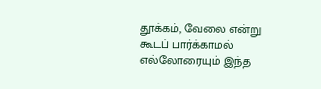தூக்கம், வேலை என்று கூடப் பார்க்காமல் எல்லோரையும் இந்த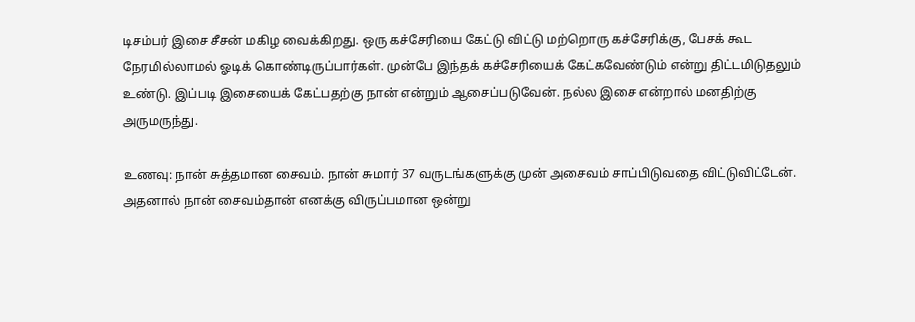டிசம்பர் இசை சீசன் மகிழ வைக்கிறது. ஒரு கச்சேரியை கேட்டு விட்டு மற்றொரு கச்சேரிக்கு, பேசக் கூட  நேரமில்லாமல் ஓடிக் கொண்டிருப்பார்கள். முன்பே இந்தக் கச்சேரியைக் கேட்கவேண்டும் என்று திட்டமிடுதலும் உண்டு. இப்படி இசையைக் கேட்பதற்கு நான் என்றும் ஆசைப்படுவேன். நல்ல இசை என்றால் மனதிற்கு அருமருந்து.

உணவு: நான் சுத்தமான சைவம். நான் சுமார் 37 வருடங்களுக்கு முன் அசைவம் சாப்பிடுவதை விட்டுவிட்டேன். அதனால் நான் சைவம்தான் எனக்கு விருப்பமான ஒன்று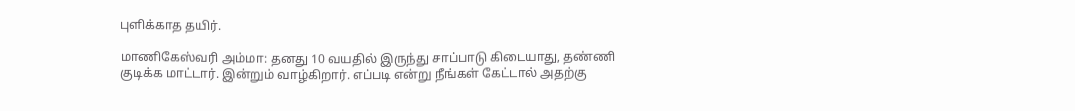புளிக்காத தயிர்.

மாணிகேஸ்வரி அம்மா: தனது 10 வயதில் இருந்து சாப்பாடு கிடையாது, தண்ணி குடிக்க மாட்டார். இன்றும் வாழ்கிறார். எப்படி என்று நீங்கள் கேட்டால் அதற்கு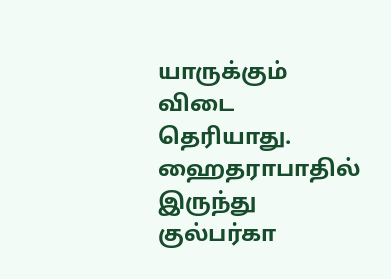யாருக்கும் விடை தெரியாது. ஹைதராபாதில் இருந்து குல்பர்கா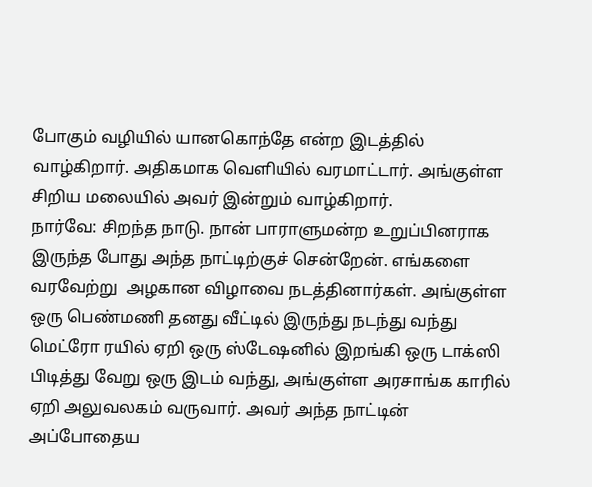போகும் வழியில் யானகொந்தே என்ற இடத்தில் வாழ்கிறார். அதிகமாக வெளியில் வரமாட்டார். அங்குள்ள சிறிய மலையில் அவர் இன்றும் வாழ்கிறார்.
நார்வே: சிறந்த நாடு. நான் பாராளுமன்ற உறுப்பினராக இருந்த போது அந்த நாட்டிற்குச் சென்றேன். எங்களை வரவேற்று  அழகான விழாவை நடத்தினார்கள். அங்குள்ள ஒரு பெண்மணி தனது வீட்டில் இருந்து நடந்து வந்து மெட்ரோ ரயில் ஏறி ஒரு ஸ்டேஷனில் இறங்கி ஒரு டாக்ஸி பிடித்து வேறு ஒரு இடம் வந்து, அங்குள்ள அரசாங்க காரில் ஏறி அலுவலகம் வருவார். அவர் அந்த நாட்டின் அப்போதைய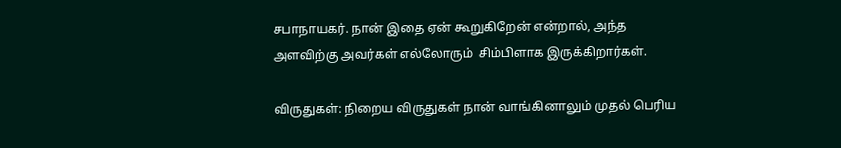சபாநாயகர். நான் இதை ஏன் கூறுகிறேன் என்றால், அந்த அளவிற்கு அவர்கள் எல்லோரும்  சிம்பிளாக இருக்கிறார்கள்.

விருதுகள்: நிறைய விருதுகள் நான் வாங்கினாலும் முதல் பெரிய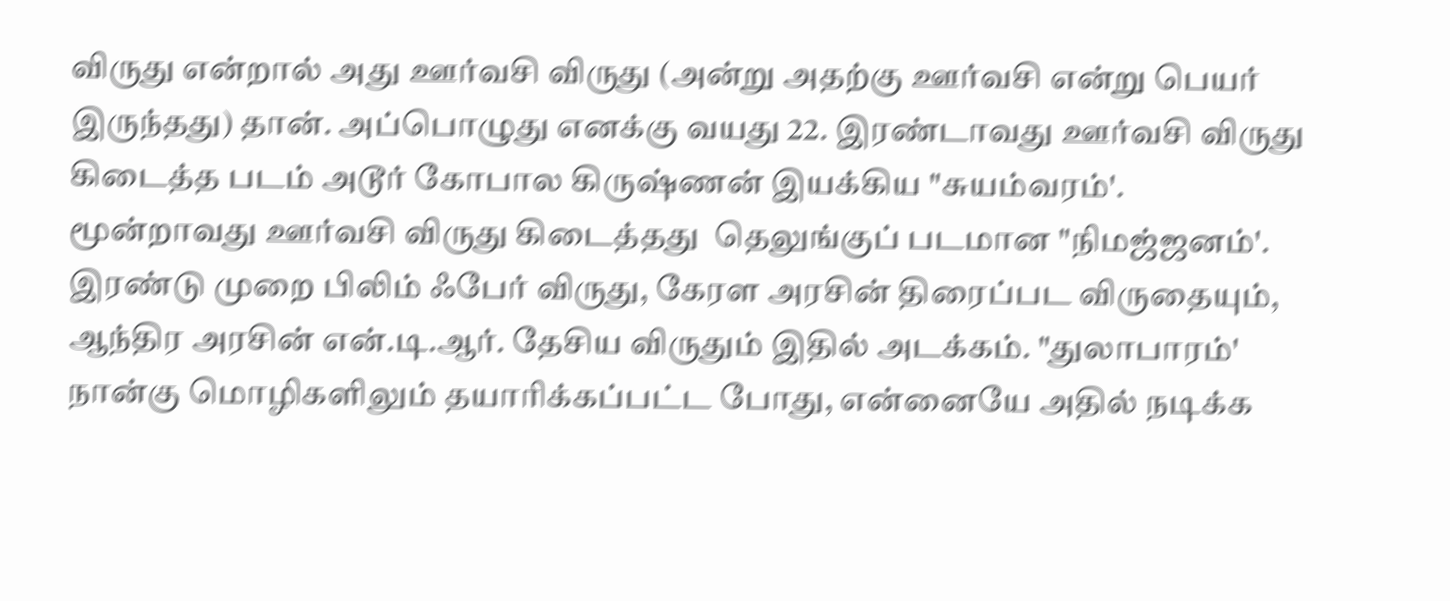விருது என்றால் அது ஊர்வசி விருது (அன்று அதற்கு ஊர்வசி என்று பெயர் இருந்தது) தான். அப்பொழுது எனக்கு வயது 22. இரண்டாவது ஊர்வசி விருது கிடைத்த படம் அடூர் கோபால கிருஷ்ணன் இயக்கிய "சுயம்வரம்'. மூன்றாவது ஊர்வசி விருது கிடைத்தது  தெலுங்குப் படமான "நிமஜ்ஜனம்'. இரண்டு முறை பிலிம் ஃபேர் விருது, கேரள அரசின் திரைப்பட விருதையும், ஆந்திர அரசின் என்.டி.ஆர். தேசிய விருதும் இதில் அடக்கம். "துலாபாரம்' நான்கு மொழிகளிலும் தயாரிக்கப்பட்ட போது, என்னையே அதில் நடிக்க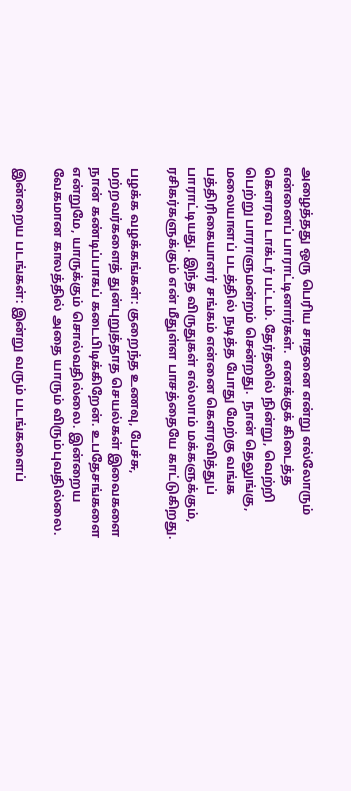அழைத்தது ஒரு பெரிய சாதனை என்று எல்லோரும் என்னைப் பாராட்டினார்கள்.  எனக்குக் கிடைத்த கெளரவ டாக்டர் பட்டம். தேர்தலில் நின்று, வெற்றி பெற்று பாராளுமன்றம் சென்றது.  நான் தெலுங்கு, மலையாளப் படத்தில் நடித்த போது மேற்கு வங்க பத்திரிகையாளர் சங்கம் என்னை கெளரவித்துப் பாராட்டியது. இந்த விருதுகள் எல்லாம் மக்களுக்கும், ரசிகர்களுக்கும் என் மீதுள்ள பாசத்தையே காட்டுகிறது.

பழக்க வழக்கங்கள்: குறைந்த உணவு, பேச்சு, மற்றவர்களைத் துன்புறுத்தாத செயல்கள் இவைகளை நான் கண்டிப்பாகப் கடைபிடிக்கிறேன். உபதேசங்களை என்றுமே, யாருக்கும் சொல்வதில்லை. இன்றைய வேகமான காலத்தில் அதை யாரும் விரும்புவதில்லை.

இன்றைய படங்கள்: இன்று வரும் படங்களைப்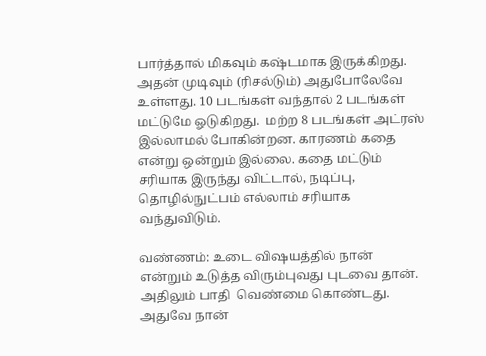பார்த்தால் மிகவும் கஷ்டமாக இருக்கிறது. அதன் முடிவும் (ரிசல்டும்) அதுபோலேவே உள்ளது. 10 படங்கள் வந்தால் 2 படங்கள் மட்டுமே ஓடுகிறது.  மற்ற 8 படங்கள் அட்ரஸ் இல்லாமல் போகின்றன. காரணம் கதை என்று ஒன்றும் இல்லை. கதை மட்டும் சரியாக இருந்து விட்டால், நடிப்பு, தொழில்நுட்பம் எல்லாம் சரியாக வந்துவிடும்.

வண்ணம்: உடை விஷயத்தில் நான் என்றும் உடுத்த விரும்புவது புடவை தான். அதிலும் பாதி  வெண்மை கொண்டது.  அதுவே நான்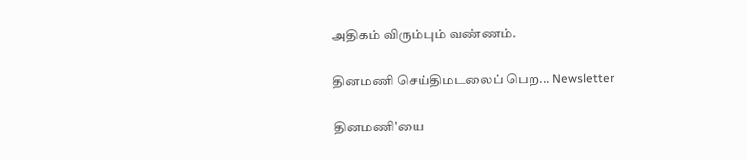அதிகம் விரும்பும் வண்ணம்.

தினமணி செய்திமடலைப் பெற... Newsletter

தினமணி'யை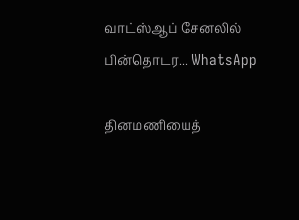வாட்ஸ்ஆப் சேனலில் பின்தொடர... WhatsApp

தினமணியைத்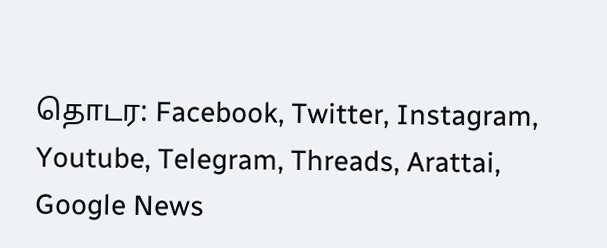தொடர: Facebook, Twitter, Instagram, Youtube, Telegram, Threads, Arattai, Google News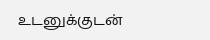உடனுக்குடன்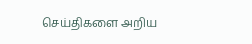செய்திகளை அறிய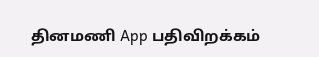தினமணி App பதிவிறக்கம்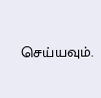செய்யவும்.